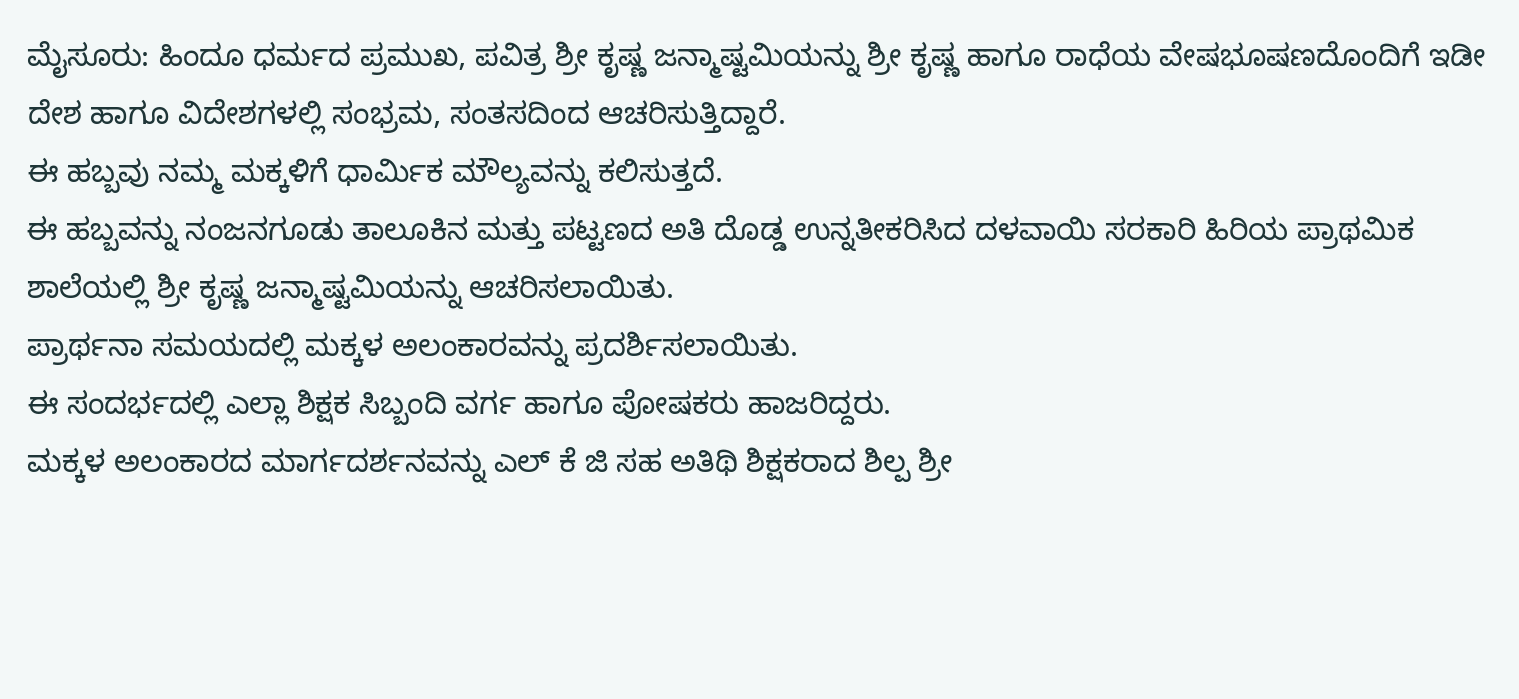ಮೈಸೂರು: ಹಿಂದೂ ಧರ್ಮದ ಪ್ರಮುಖ, ಪವಿತ್ರ ಶ್ರೀ ಕೃಷ್ಣ ಜನ್ಮಾಷ್ಟಮಿಯನ್ನು ಶ್ರೀ ಕೃಷ್ಣ ಹಾಗೂ ರಾಧೆಯ ವೇಷಭೂಷಣದೊಂದಿಗೆ ಇಡೀ ದೇಶ ಹಾಗೂ ವಿದೇಶಗಳಲ್ಲಿ ಸಂಭ್ರಮ, ಸಂತಸದಿಂದ ಆಚರಿಸುತ್ತಿದ್ದಾರೆ.
ಈ ಹಬ್ಬವು ನಮ್ಮ ಮಕ್ಕಳಿಗೆ ಧಾರ್ಮಿಕ ಮೌಲ್ಯವನ್ನು ಕಲಿಸುತ್ತದೆ.
ಈ ಹಬ್ಬವನ್ನು ನಂಜನಗೂಡು ತಾಲೂಕಿನ ಮತ್ತು ಪಟ್ಟಣದ ಅತಿ ದೊಡ್ಡ ಉನ್ನತೀಕರಿಸಿದ ದಳವಾಯಿ ಸರಕಾರಿ ಹಿರಿಯ ಪ್ರಾಥಮಿಕ ಶಾಲೆಯಲ್ಲಿ ಶ್ರೀ ಕೃಷ್ಣ ಜನ್ಮಾಷ್ಟಮಿಯನ್ನು ಆಚರಿಸಲಾಯಿತು.
ಪ್ರಾರ್ಥನಾ ಸಮಯದಲ್ಲಿ ಮಕ್ಕಳ ಅಲಂಕಾರವನ್ನು ಪ್ರದರ್ಶಿಸಲಾಯಿತು.
ಈ ಸಂದರ್ಭದಲ್ಲಿ ಎಲ್ಲಾ ಶಿಕ್ಷಕ ಸಿಬ್ಬಂದಿ ವರ್ಗ ಹಾಗೂ ಪೋಷಕರು ಹಾಜರಿದ್ದರು.
ಮಕ್ಕಳ ಅಲಂಕಾರದ ಮಾರ್ಗದರ್ಶನವನ್ನು ಎಲ್ ಕೆ ಜಿ ಸಹ ಅತಿಥಿ ಶಿಕ್ಷಕರಾದ ಶಿಲ್ಪ ಶ್ರೀ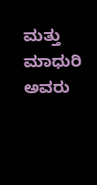ಮತ್ತು ಮಾಧುರಿ ಅವರು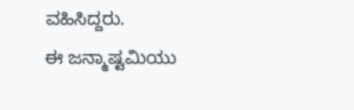ವಹಿಸಿದ್ದರು.
ಈ ಜನ್ಮಾಷ್ಟಮಿಯು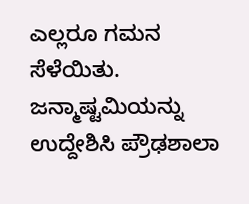ಎಲ್ಲರೂ ಗಮನ ಸೆಳೆಯಿತು. ಜನ್ಮಾಷ್ಟಮಿಯನ್ನು ಉದ್ದೇಶಿಸಿ ಪ್ರೌಢಶಾಲಾ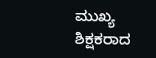ಮುಖ್ಯ ಶಿಕ್ಷಕರಾದ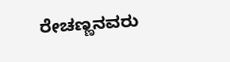ರೇಚಣ್ಣನವರು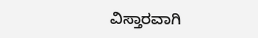ವಿಸ್ತಾರವಾಗಿ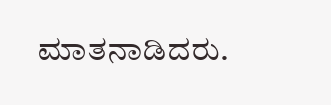ಮಾತನಾಡಿದರು.